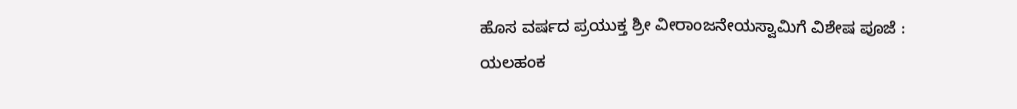ಹೊಸ ವರ್ಷದ ಪ್ರಯುಕ್ತ ಶ್ರೀ ವೀರಾಂಜನೇಯಸ್ವಾಮಿಗೆ ವಿಶೇಷ ಪೂಜೆ :
ಯಲಹಂಕ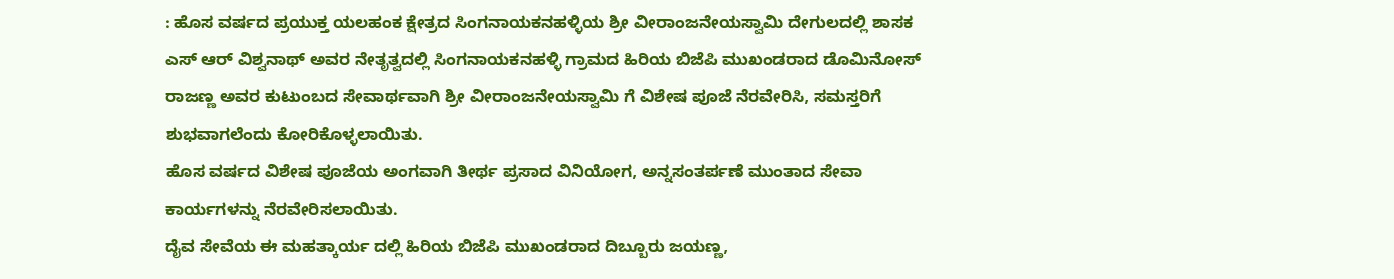: ಹೊಸ ವರ್ಷದ ಪ್ರಯುಕ್ತ ಯಲಹಂಕ ಕ್ಷೇತ್ರದ ಸಿಂಗನಾಯಕನಹಳ್ಳಿಯ ಶ್ರೀ ವೀರಾಂಜನೇಯಸ್ವಾಮಿ ದೇಗುಲದಲ್ಲಿ ಶಾಸಕ ಎಸ್ ಆರ್ ವಿಶ್ವನಾಥ್ ಅವರ ನೇತೃತ್ವದಲ್ಲಿ ಸಿಂಗನಾಯಕನಹಳ್ಳಿ ಗ್ರಾಮದ ಹಿರಿಯ ಬಿಜೆಪಿ ಮುಖಂಡರಾದ ಡೊಮಿನೋಸ್ ರಾಜಣ್ಣ ಅವರ ಕುಟುಂಬದ ಸೇವಾರ್ಥವಾಗಿ ಶ್ರೀ ವೀರಾಂಜನೇಯಸ್ವಾಮಿ ಗೆ ವಿಶೇಷ ಪೂಜೆ ನೆರವೇರಿಸಿ, ಸಮಸ್ತರಿಗೆ ಶುಭವಾಗಲೆಂದು ಕೋರಿಕೊಳ್ಳಲಾಯಿತು.
ಹೊಸ ವರ್ಷದ ವಿಶೇಷ ಪೂಜೆಯ ಅಂಗವಾಗಿ ತೀರ್ಥ ಪ್ರಸಾದ ವಿನಿಯೋಗ, ಅನ್ನಸಂತರ್ಪಣೆ ಮುಂತಾದ ಸೇವಾ ಕಾರ್ಯಗಳನ್ನು ನೆರವೇರಿಸಲಾಯಿತು.
ದೈವ ಸೇವೆಯ ಈ ಮಹತ್ಕಾರ್ಯ ದಲ್ಲಿ ಹಿರಿಯ ಬಿಜೆಪಿ ಮುಖಂಡರಾದ ದಿಬ್ಬೂರು ಜಯಣ್ಣ,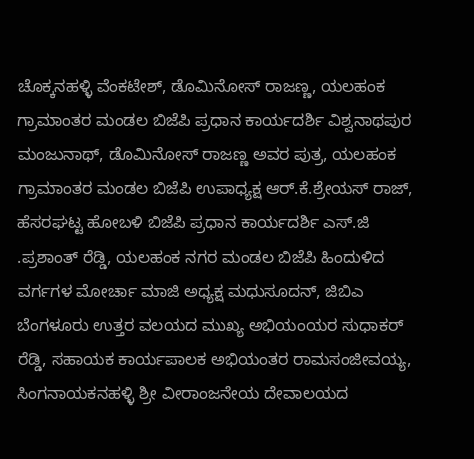ಚೊಕ್ಕನಹಳ್ಳಿ ವೆಂಕಟೇಶ್, ಡೊಮಿನೋಸ್ ರಾಜಣ್ಣ, ಯಲಹಂಕ ಗ್ರಾಮಾಂತರ ಮಂಡಲ ಬಿಜೆಪಿ ಪ್ರಧಾನ ಕಾರ್ಯದರ್ಶಿ ವಿಶ್ವನಾಥಪುರ ಮಂಜುನಾಥ್, ಡೊಮಿನೋಸ್ ರಾಜಣ್ಣ ಅವರ ಪುತ್ರ, ಯಲಹಂಕ ಗ್ರಾಮಾಂತರ ಮಂಡಲ ಬಿಜೆಪಿ ಉಪಾಧ್ಯಕ್ಷ ಆರ್.ಕೆ.ಶ್ರೇಯಸ್ ರಾಜ್, ಹೆಸರಘಟ್ಟ ಹೋಬಳಿ ಬಿಜೆಪಿ ಪ್ರಧಾನ ಕಾರ್ಯದರ್ಶಿ ಎಸ್.ಜಿ .ಪ್ರಶಾಂತ್ ರೆಡ್ಡಿ, ಯಲಹಂಕ ನಗರ ಮಂಡಲ ಬಿಜೆಪಿ ಹಿಂದುಳಿದ ವರ್ಗಗಳ ಮೋರ್ಚಾ ಮಾಜಿ ಅಧ್ಯಕ್ಷ ಮಧುಸೂದನ್, ಜಿಬಿಎ ಬೆಂಗಳೂರು ಉತ್ತರ ವಲಯದ ಮುಖ್ಯ ಅಭಿಯಂಯರ ಸುಧಾಕರ್ ರೆಡ್ಡಿ, ಸಹಾಯಕ ಕಾರ್ಯಪಾಲಕ ಅಭಿಯಂತರ ರಾಮಸಂಜೀವಯ್ಯ, ಸಿಂಗನಾಯಕನಹಳ್ಳಿ ಶ್ರೀ ವೀರಾಂಜನೇಯ ದೇವಾಲಯದ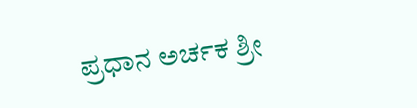ಪ್ರಧಾನ ಅರ್ಚಕ ಶ್ರೀ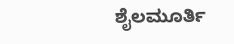ಶೈಲಮೂರ್ತಿ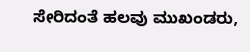ಸೇರಿದಂತೆ ಹಲವು ಮುಖಂಡರು,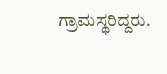ಗ್ರಾಮಸ್ಥರಿದ್ದರು.